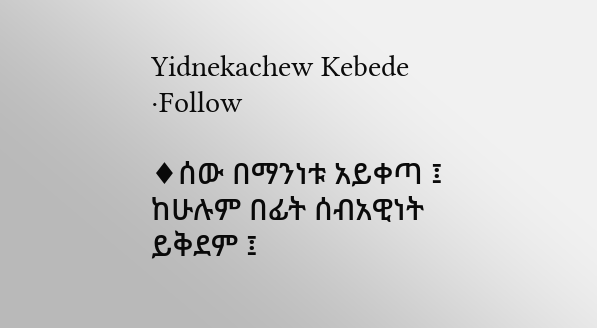Yidnekachew Kebede ·Follow

♦ሰው በማንነቱ አይቀጣ ፤ ከሁሉም በፊት ሰብአዊነት ይቅደም ፤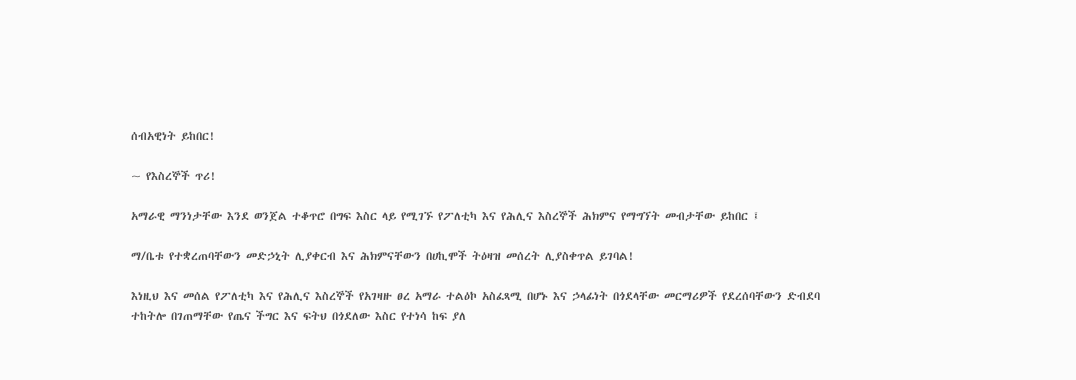ሰብአዊነት ይከበር!

~ የእስረኞች ጥሪ!

አማራዊ ማንነታቸው እንደ ወንጀል ተቆጥሮ በግፍ እስር ላይ የሚገኙ የፖለቲካ እና የሕሊና እስረኞች ሕክምና የማግኘት መብታቸው ይከበር ፤

ማ/ቤቱ የተቋረጠባቸውን መድኃኒት ሊያቀርብ እና ሕክምናቸውን በሀኪሞች ትዕዛዝ መሰረት ሊያስቀጥል ይገባል!

እነዚህ እና መሰል የፖለቲካ እና የሕሊና እስረኞች የአገዛዙ ፀረ አማራ ተልዕኮ አስፈጻሚ በሆኑ እና ኃላፊነት በጎደላቸው መርማሪዎች የደረሰባቸውን ድብደባ ተከትሎ በገጠማቸው የጤና ችግር እና ፍትህ በጎደለው እስር የተነሳ ከፍ ያለ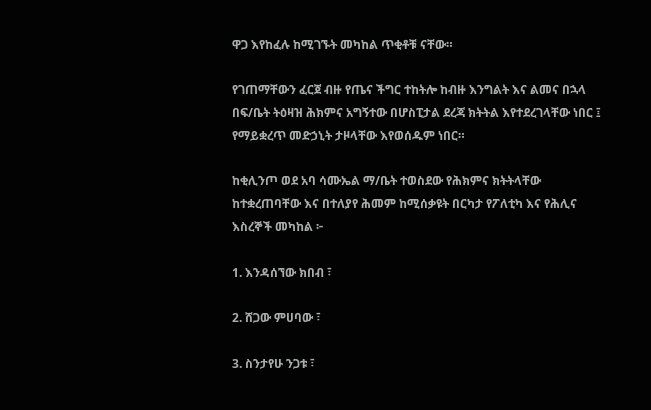ዋጋ እየከፈሉ ከሚገኙት መካከል ጥቂቶቹ ናቸው።

የገጠማቸውን ፈርጀ ብዙ የጤና ችግር ተከትሎ ከብዙ እንግልት እና ልመና በኋላ በፍ/ቤት ትዕዛዝ ሕክምና አግኝተው በሆስፒታል ደረጃ ክትትል እየተደረገላቸው ነበር ፤ የማይቋረጥ መድኃኒት ታዞላቸው እየወሰዱም ነበር።

ከቂሊንጦ ወደ አባ ሳሙኤል ማ/ቤት ተወስደው የሕክምና ክትትላቸው ከተቋረጠባቸው እና በተለያየ ሕመም ከሚሰቃዩት በርካታ የፖለቲካ እና የሕሊና እስረኞች መካከል ፦

1. እንዳሰኘው ክበብ ፣

2. ሸጋው ምሀባው ፣

3. ስንታየሁ ንጋቱ ፣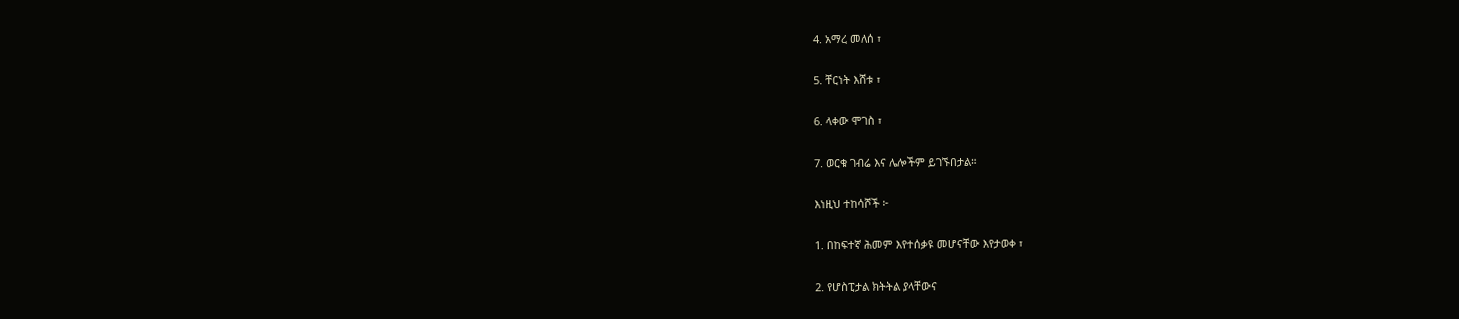4. አማረ መለሰ ፣

5. ቸርነት እሸቱ ፣

6. ላቀው ሞገስ ፣

7. ወርቁ ገብሬ እና ሌሎችም ይገኙበታል።

እነዚህ ተከሳሾች ፦

1. በከፍተኛ ሕመም እየተሰቃዩ መሆናቸው እየታወቀ ፣

2. የሆስፒታል ክትትል ያላቸውና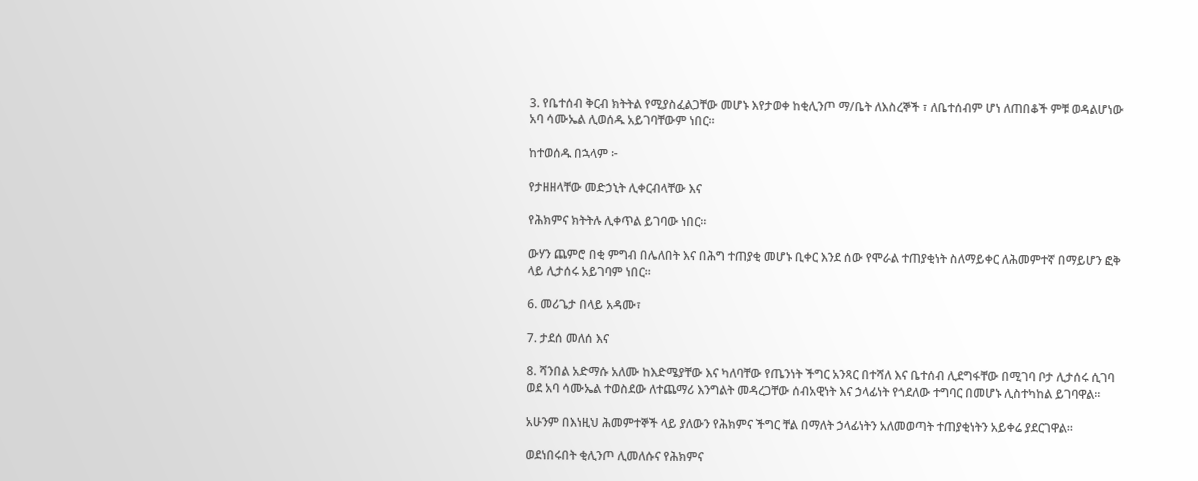3. የቤተሰብ ቅርብ ክትትል የሚያስፈልጋቸው መሆኑ እየታወቀ ከቂሊንጦ ማ/ቤት ለእስረኞች ፣ ለቤተሰብም ሆነ ለጠበቆች ምቹ ወዳልሆነው አባ ሳሙኤል ሊወሰዱ አይገባቸውም ነበር።

ከተወሰዱ በኋላም ፦

የታዘዘላቸው መድኃኒት ሊቀርብላቸው እና

የሕክምና ክትትሉ ሊቀጥል ይገባው ነበር።

ውሃን ጨምሮ በቂ ምግብ በሌለበት እና በሕግ ተጠያቂ መሆኑ ቢቀር እንደ ሰው የሞራል ተጠያቂነት ስለማይቀር ለሕመምተኛ በማይሆን ፎቅ ላይ ሊታሰሩ አይገባም ነበር።

6. መሪጌታ በላይ አዳሙ፣

7. ታደሰ መለሰ እና

8. ሻንበል አድማሱ አለሙ ከእድሜያቸው እና ካለባቸው የጤንነት ችግር አንጻር በተሻለ እና ቤተሰብ ሊደግፋቸው በሚገባ ቦታ ሊታሰሩ ሲገባ ወደ አባ ሳሙኤል ተወስደው ለተጨማሪ እንግልት መዳረጋቸው ሰብአዊነት እና ኃላፊነት የጎደለው ተግባር በመሆኑ ሊስተካከል ይገባዋል።

አሁንም በእነዚህ ሕመምተኞች ላይ ያለውን የሕክምና ችግር ቸል በማለት ኃላፊነትን አለመወጣት ተጠያቂነትን አይቀሬ ያደርገዋል።

ወደነበሩበት ቂሊንጦ ሊመለሱና የሕክምና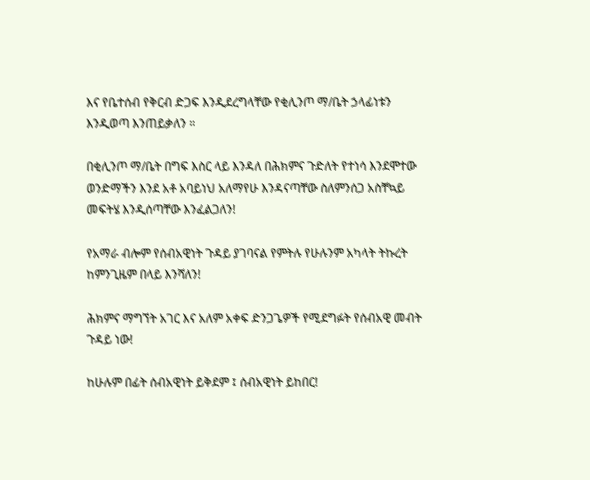እና የቤተሰብ የቅርብ ድጋፍ እንዲደረግላቸው የቂሊንጦ ማ/ቤት ኃላፊነቱን እንዲወጣ እንጠይቃለን ።

በቂሊንጦ ማ/ቤት በግፍ እስር ላይ እንዳለ በሕክምና ጉድለት የተነሳ እንደሞተው ወንድማችን እንደ አቶ አባይነህ አለማየሁ እንዳናጣቸው ስለምንሰጋ አስቸኳይ መፍትሄ እንዲሰጣቸው እንፈልጋለን!

የአማራ ብሎም የሰብአዊነት ጉዳይ ያገባናል የምትሉ የሁሉንም አካላት ትኩረት ከምንጊዜም በላይ እንሻለን!

ሕክምና ማግኘት አገር እና አለም አቀፍ ድንጋጌዎች የሚደግፉት የሰብአዊ መብት ጉዳይ ነው!

ከሁሉም በፊት ሰብአዊነት ይቅደም ፤ ሰብአዊነት ይከበር!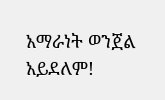አማራነት ወንጀል አይደለም!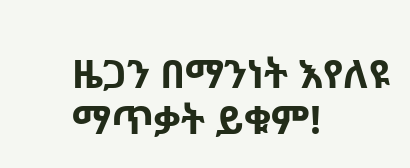ዜጋን በማንነት እየለዩ ማጥቃት ይቁም!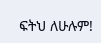ፍትህ ለሁሉም!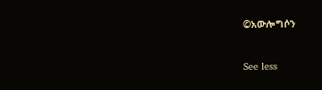©አውሎግሶን

See less